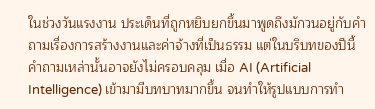ในช่วงวันแรงงาน ประเด็นที่ถูกหยิบยกขึ้นมาพูดถึงมักวนอยู่กับคำถามเรื่องการสร้างงานและค่าจ้างที่เป็นธรรม แต่ในบริบทของปีนี้ คำถามเหล่านั้นอาจยังไม่ครอบคลุม เมื่อ AI (Artificial Intelligence) เข้ามามีบทบาทมากขึ้น จนทำให้รูปแบบการทำ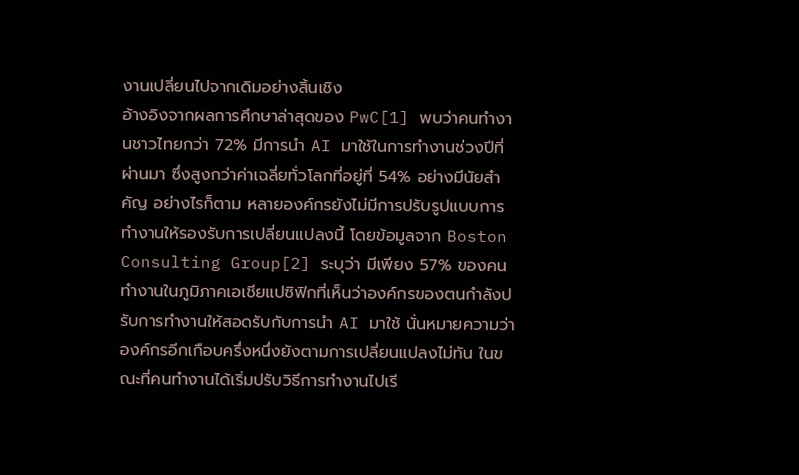งานเปลี่ยนไปจากเดิมอย่างสิ้นเชิง
อ้างอิงจากผลการศึกษาล่าสุดของ PwC[1] พบว่าคนทำงานชาวไทยกว่า 72% มีการนำ AI มาใช้ในการทำงานช่วงปีที่ผ่านมา ซึ่งสูงกว่าค่าเฉลี่ยทั่วโลกที่อยู่ที่ 54% อย่างมีนัยสำคัญ อย่างไรก็ตาม หลายองค์กรยังไม่มีการปรับรูปแบบการทำงานให้รองรับการเปลี่ยนแปลงนี้ โดยข้อมูลจาก Boston Consulting Group[2] ระบุว่า มีเพียง 57% ของคนทำงานในภูมิภาคเอเชียแปซิฟิกที่เห็นว่าองค์กรของตนกำลังปรับการทำงานให้สอดรับกับการนำ AI มาใช้ นั่นหมายความว่าองค์กรอีกเกือบครึ่งหนึ่งยังตามการเปลี่ยนแปลงไม่ทัน ในขณะที่คนทำงานได้เริ่มปรับวิธีการทำงานไปเรี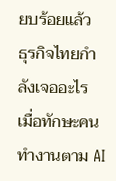ยบร้อยแล้ว
ธุรกิจไทยกำลังเจออะไร เมื่อทักษะคนทำงานตาม AI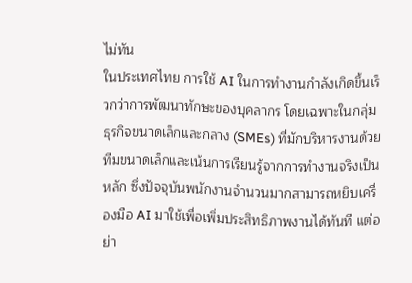ไม่ทัน
ในประเทศไทย การใช้ AI ในการทำงานกำลังเกิดขึ้นเร็วกว่าการพัฒนาทักษะของบุคลากร โดยเฉพาะในกลุ่มธุรกิจขนาดเล็กและกลาง (SMEs) ที่มักบริหารงานด้วยทีมขนาดเล็กและเน้นการเรียนรู้จากการทำงานจริงเป็นหลัก ซึ่งปัจจุบันพนักงานจำนวนมากสามารถหยิบเครื่องมือ AI มาใช้เพื่อเพิ่มประสิทธิภาพงานได้ทันที แต่อย่า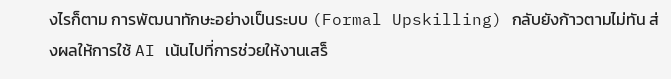งไรก็ตาม การพัฒนาทักษะอย่างเป็นระบบ (Formal Upskilling) กลับยังก้าวตามไม่ทัน ส่งผลให้การใช้ AI เน้นไปที่การช่วยให้งานเสร็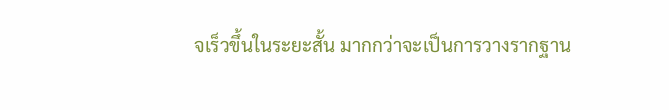จเร็วขึ้นในระยะสั้น มากกว่าจะเป็นการวางรากฐาน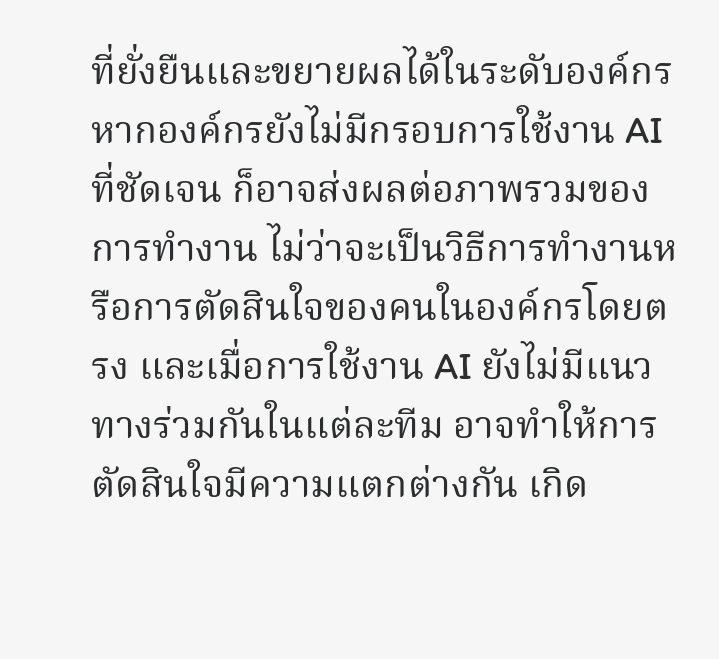ที่ยั่งยืนและขยายผลได้ในระดับองค์กร
หากองค์กรยังไม่มีกรอบการใช้งาน AI ที่ชัดเจน ก็อาจส่งผลต่อภาพรวมของการทำงาน ไม่ว่าจะเป็นวิธีการทำงานหรือการตัดสินใจของคนในองค์กรโดยตรง และเมื่อการใช้งาน AI ยังไม่มีแนวทางร่วมกันในแต่ละทีม อาจทำให้การตัดสินใจมีความแตกต่างกัน เกิด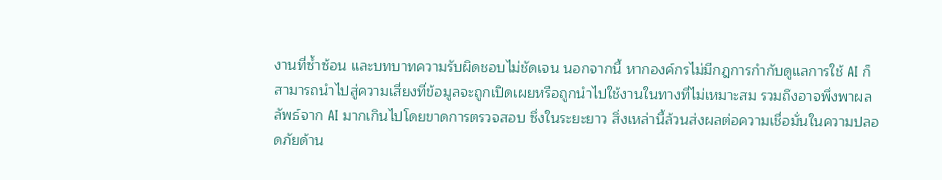งานที่ซ้ำซ้อน และบทบาทความรับผิดชอบไม่ชัดเจน นอกจากนี้ หากองค์กรไม่มีกฎการกำกับดูแลการใช้ AI ก็สามารถนำไปสู่ความเสี่ยงที่ข้อมูลจะถูกเปิดเผยหรือถูกนำไปใช้งานในทางที่ไม่เหมาะสม รวมถึงอาจพึ่งพาผลลัพธ์จาก AI มากเกินไปโดยขาดการตรวจสอบ ซึ่งในระยะยาว สิ่งเหล่านี้ล้วนส่งผลต่อความเชื่อมั่นในความปลอดภัยด้าน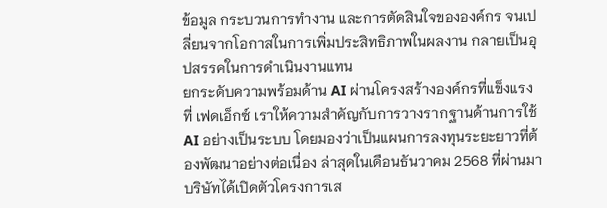ข้อมูล กระบวนการทำงาน และการตัดสินใจขององค์กร จนเปลี่ยนจากโอกาสในการเพิ่มประสิทธิภาพในผลงาน กลายเป็นอุปสรรคในการดำเนินงานแทน
ยกระดับความพร้อมด้าน AI ผ่านโครงสร้างองค์กรที่แข็งแรง
ที่ เฟดเอ็กซ์ เราให้ความสำคัญกับการวางรากฐานด้านการใช้ AI อย่างเป็นระบบ โดยมองว่าเป็นแผนการลงทุนระยะยาวที่ต้องพัฒนาอย่างต่อเนื่อง ล่าสุดในเดือนธันวาคม 2568 ที่ผ่านมา บริษัทได้เปิดตัวโครงการเส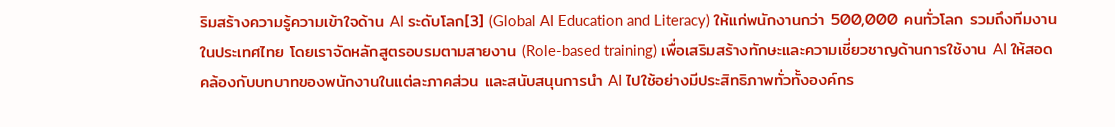ริมสร้างความรู้ความเข้าใจด้าน AI ระดับโลก[3] (Global AI Education and Literacy) ให้แก่พนักงานกว่า 500,000 คนทั่วโลก รวมถึงทีมงานในประเทศไทย โดยเราจัดหลักสูตรอบรมตามสายงาน (Role-based training) เพื่อเสริมสร้างทักษะและความเชี่ยวชาญด้านการใช้งาน AI ให้สอดคล้องกับบทบาทของพนักงานในแต่ละภาคส่วน และสนับสนุนการนำ AI ไปใช้อย่างมีประสิทธิภาพทั่วทั้งองค์กร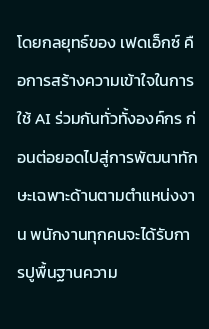โดยกลยุทธ์ของ เฟดเอ็กซ์ คือการสร้างความเข้าใจในการใช้ AI ร่วมกันทั่วทั้งองค์กร ก่อนต่อยอดไปสู่การพัฒนาทักษะเฉพาะด้านตามตำแหน่งงาน พนักงานทุกคนจะได้รับการปูพื้นฐานความ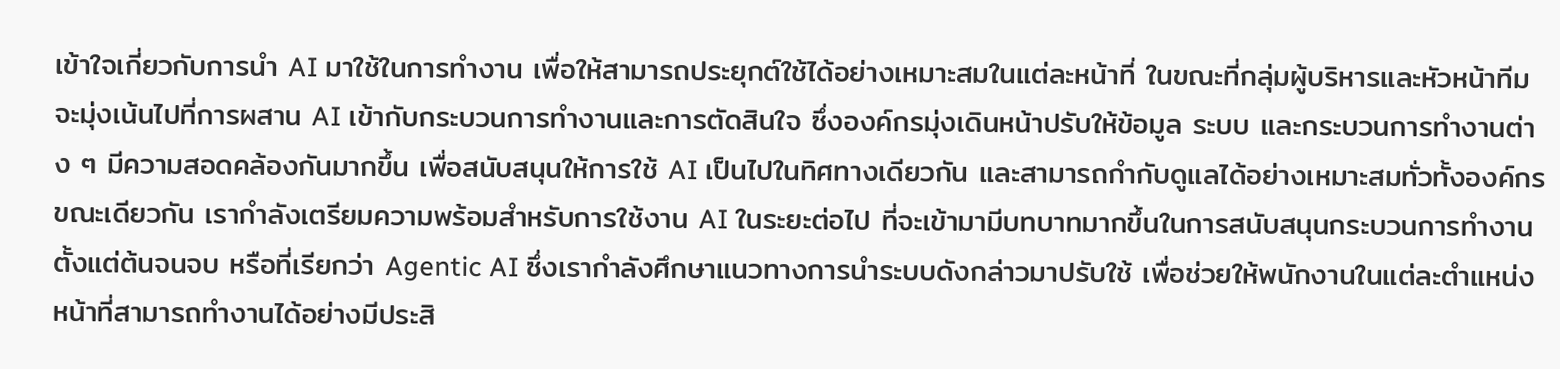เข้าใจเกี่ยวกับการนำ AI มาใช้ในการทำงาน เพื่อให้สามารถประยุกต์ใช้ได้อย่างเหมาะสมในแต่ละหน้าที่ ในขณะที่กลุ่มผู้บริหารและหัวหน้าทีมจะมุ่งเน้นไปที่การผสาน AI เข้ากับกระบวนการทำงานและการตัดสินใจ ซึ่งองค์กรมุ่งเดินหน้าปรับให้ข้อมูล ระบบ และกระบวนการทำงานต่าง ๆ มีความสอดคล้องกันมากขึ้น เพื่อสนับสนุนให้การใช้ AI เป็นไปในทิศทางเดียวกัน และสามารถกำกับดูแลได้อย่างเหมาะสมทั่วทั้งองค์กร
ขณะเดียวกัน เรากำลังเตรียมความพร้อมสำหรับการใช้งาน AI ในระยะต่อไป ที่จะเข้ามามีบทบาทมากขึ้นในการสนับสนุนกระบวนการทำงานตั้งแต่ต้นจนจบ หรือที่เรียกว่า Agentic AI ซึ่งเรากำลังศึกษาแนวทางการนำระบบดังกล่าวมาปรับใช้ เพื่อช่วยให้พนักงานในแต่ละตำแหน่งหน้าที่สามารถทำงานได้อย่างมีประสิ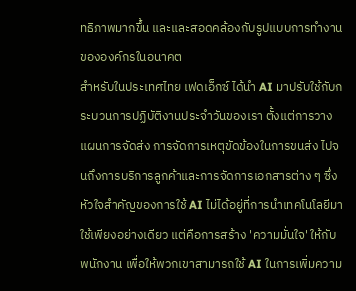ทธิภาพมากขึ้น และและสอดคล้องกับรูปแบบการทำงานขององค์กรในอนาคต
สำหรับในประเทศไทย เฟดเอ็กซ์ ได้นำ AI มาปรับใช้กับกระบวนการปฏิบัติงานประจำวันของเรา ตั้งแต่การวางแผนการจัดส่ง การจัดการเหตุขัดข้องในการขนส่ง ไปจนถึงการบริการลูกค้าและการจัดการเอกสารต่าง ๆ ซึ่งหัวใจสำคัญของการใช้ AI ไม่ได้อยู่ที่การนำเทคโนโลยีมาใช้เพียงอย่างเดียว แต่คือการสร้าง 'ความมั่นใจ' ให้กับพนักงาน เพื่อให้พวกเขาสามารถใช้ AI ในการเพิ่มความ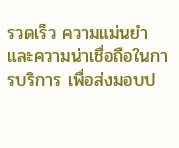รวดเร็ว ความแม่นยำ และความน่าเชื่อถือในการบริการ เพื่อส่งมอบป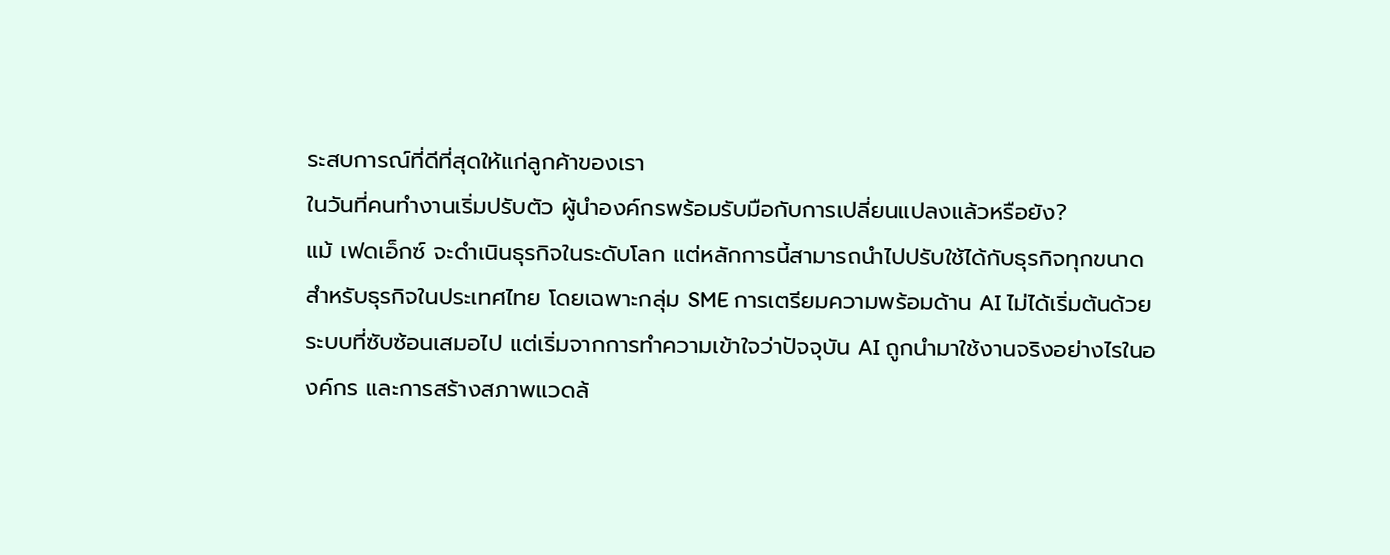ระสบการณ์ที่ดีที่สุดให้แก่ลูกค้าของเรา
ในวันที่คนทำงานเริ่มปรับตัว ผู้นำองค์กรพร้อมรับมือกับการเปลี่ยนแปลงแล้วหรือยัง?
แม้ เฟดเอ็กซ์ จะดำเนินธุรกิจในระดับโลก แต่หลักการนี้สามารถนำไปปรับใช้ได้กับธุรกิจทุกขนาด สำหรับธุรกิจในประเทศไทย โดยเฉพาะกลุ่ม SME การเตรียมความพร้อมด้าน AI ไม่ได้เริ่มต้นด้วยระบบที่ซับซ้อนเสมอไป แต่เริ่มจากการทำความเข้าใจว่าปัจจุบัน AI ถูกนำมาใช้งานจริงอย่างไรในองค์กร และการสร้างสภาพแวดล้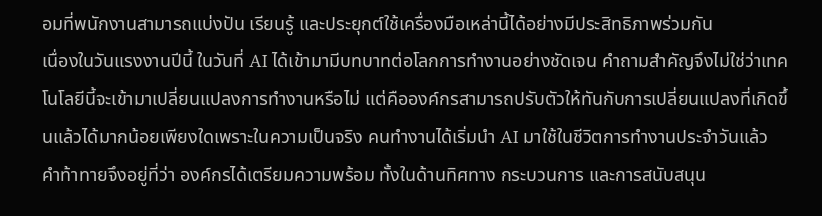อมที่พนักงานสามารถแบ่งปัน เรียนรู้ และประยุกต์ใช้เครื่องมือเหล่านี้ได้อย่างมีประสิทธิภาพร่วมกัน
เนื่องในวันแรงงานปีนี้ ในวันที่ AI ได้เข้ามามีบทบาทต่อโลกการทำงานอย่างชัดเจน คำถามสำคัญจึงไม่ใช่ว่าเทคโนโลยีนี้จะเข้ามาเปลี่ยนแปลงการทำงานหรือไม่ แต่คือองค์กรสามารถปรับตัวให้ทันกับการเปลี่ยนแปลงที่เกิดขึ้นแล้วได้มากน้อยเพียงใดเพราะในความเป็นจริง คนทำงานได้เริ่มนำ AI มาใช้ในชีวิตการทำงานประจำวันแล้ว คำท้าทายจึงอยู่ที่ว่า องค์กรได้เตรียมความพร้อม ทั้งในด้านทิศทาง กระบวนการ และการสนับสนุน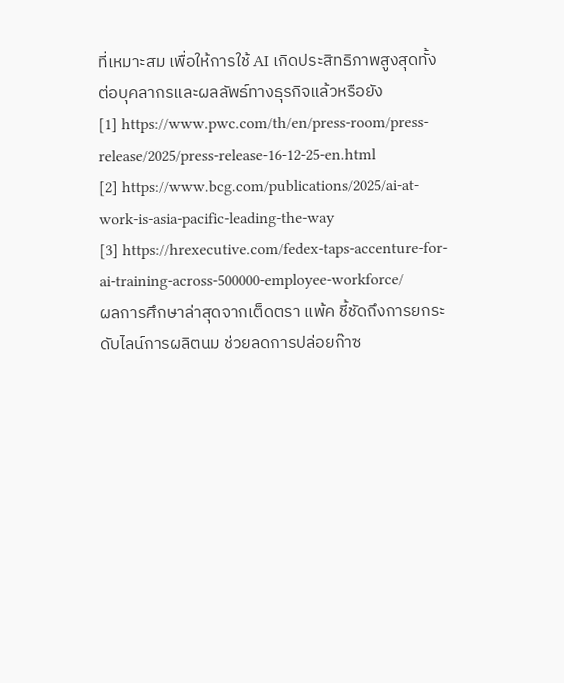ที่เหมาะสม เพื่อให้การใช้ AI เกิดประสิทธิภาพสูงสุดทั้งต่อบุคลากรและผลลัพธ์ทางธุรกิจแล้วหรือยัง
[1] https://www.pwc.com/th/en/press-room/press-release/2025/press-release-16-12-25-en.html
[2] https://www.bcg.com/publications/2025/ai-at-work-is-asia-pacific-leading-the-way
[3] https://hrexecutive.com/fedex-taps-accenture-for-ai-training-across-500000-employee-workforce/
ผลการศึกษาล่าสุดจากเต็ดตรา แพ้ค ชี้ชัดถึงการยกระดับไลน์การผลิตนม ช่วยลดการปล่อยก๊าซ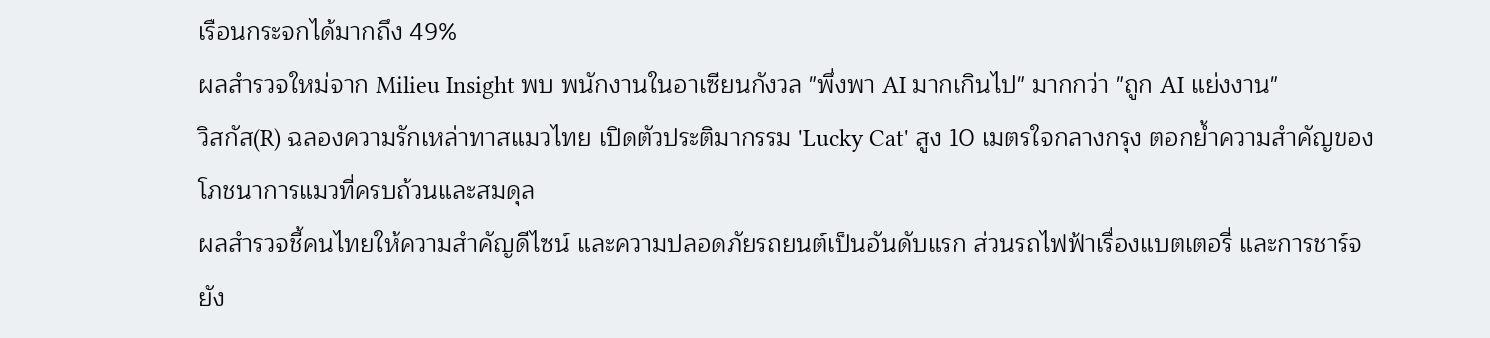เรือนกระจกได้มากถึง 49%
ผลสำรวจใหม่จาก Milieu Insight พบ พนักงานในอาเซียนกังวล "พึ่งพา AI มากเกินไป" มากกว่า "ถูก AI แย่งงาน"
วิสกัส(R) ฉลองความรักเหล่าทาสแมวไทย เปิดตัวประติมากรรม 'Lucky Cat' สูง 10 เมตรใจกลางกรุง ตอกย้ำความสำคัญของโภชนาการแมวที่ครบถ้วนและสมดุล
ผลสำรวจชี้คนไทยให้ความสำคัญดีไซน์ และความปลอดภัยรถยนต์เป็นอันดับแรก ส่วนรถไฟฟ้าเรื่องแบตเตอรี่ และการชาร์จยัง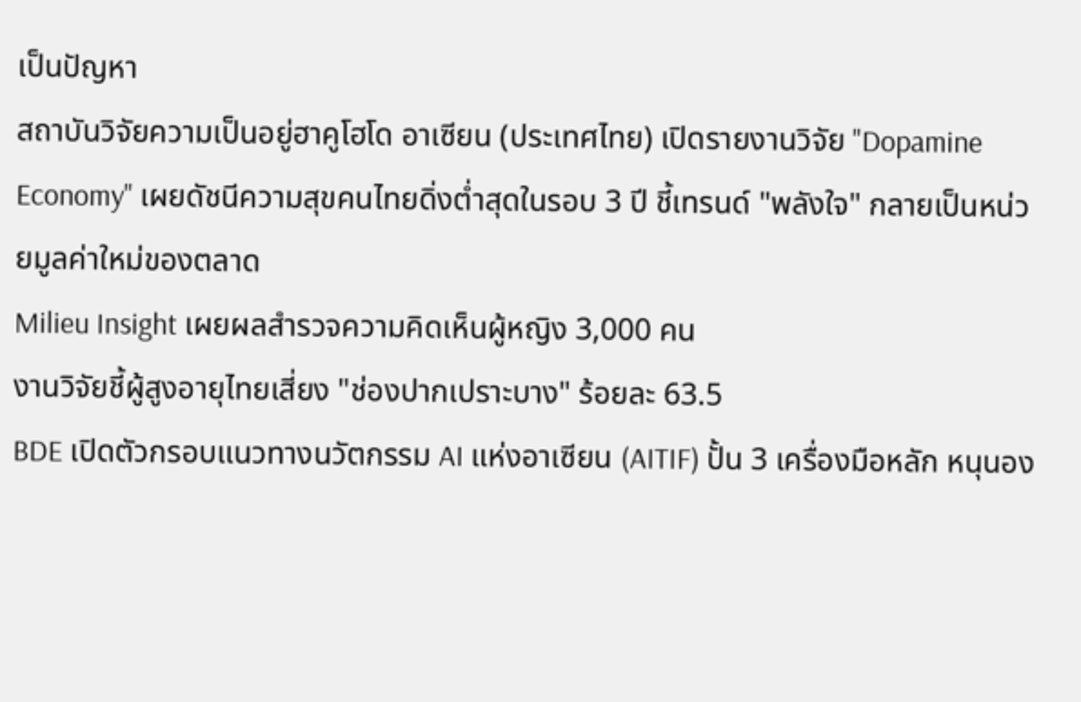เป็นปัญหา
สถาบันวิจัยความเป็นอยู่ฮาคูโฮโด อาเซียน (ประเทศไทย) เปิดรายงานวิจัย "Dopamine Economy" เผยดัชนีความสุขคนไทยดิ่งต่ำสุดในรอบ 3 ปี ชี้เทรนด์ "พลังใจ" กลายเป็นหน่วยมูลค่าใหม่ของตลาด
Milieu Insight เผยผลสำรวจความคิดเห็นผู้หญิง 3,000 คน
งานวิจัยชี้ผู้สูงอายุไทยเสี่ยง "ช่องปากเปราะบาง" ร้อยละ 63.5
BDE เปิดตัวกรอบแนวทางนวัตกรรม AI แห่งอาเซียน (AITIF) ปั้น 3 เครื่องมือหลัก หนุนอง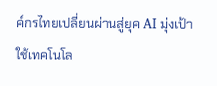ค์กรไทยเปลี่ยนผ่านสู่ยุค AI มุ่งเป้าใช้เทคโนโล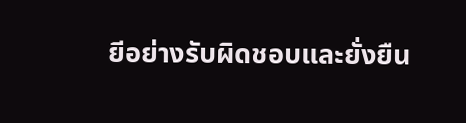ยีอย่างรับผิดชอบและยั่งยืน